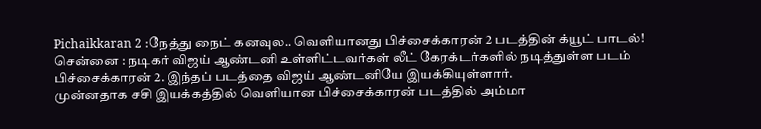Pichaikkaran 2 :நேத்து நைட் கனவுல.. வெளியானது பிச்சைக்காரன் 2 படத்தின் க்யூட் பாடல்!
சென்னை : நடிகர் விஜய் ஆண்டனி உள்ளிட்டவர்கள் லீட் கேரக்டர்களில் நடித்துள்ள படம் பிச்சைக்காரன் 2. இந்தப் படத்தை விஜய் ஆண்டனியே இயக்கியுள்ளார்.
முன்னதாக சசி இயக்கத்தில் வெளியான பிச்சைக்காரன் படத்தில் அம்மா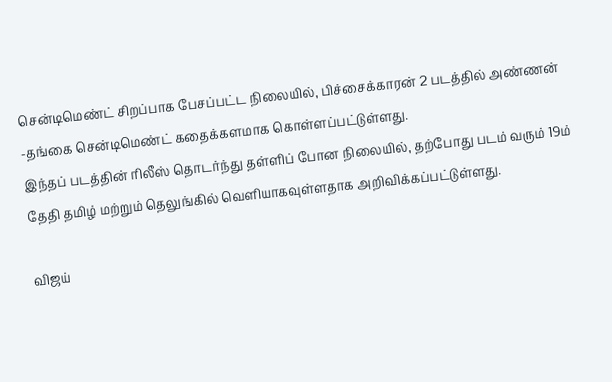சென்டிமெண்ட் சிறப்பாக பேசப்பட்ட நிலையில், பிச்சைக்காரன் 2 படத்தில் அண்ணன் -தங்கை சென்டிமெண்ட் கதைக்களமாக கொள்ளப்பட்டுள்ளது.
இந்தப் படத்தின் ரிலீஸ் தொடர்ந்து தள்ளிப் போன நிலையில், தற்போது படம் வரும் 19ம் தேதி தமிழ் மற்றும் தெலுங்கில் வெளியாகவுள்ளதாக அறிவிக்கப்பட்டுள்ளது.

விஜய்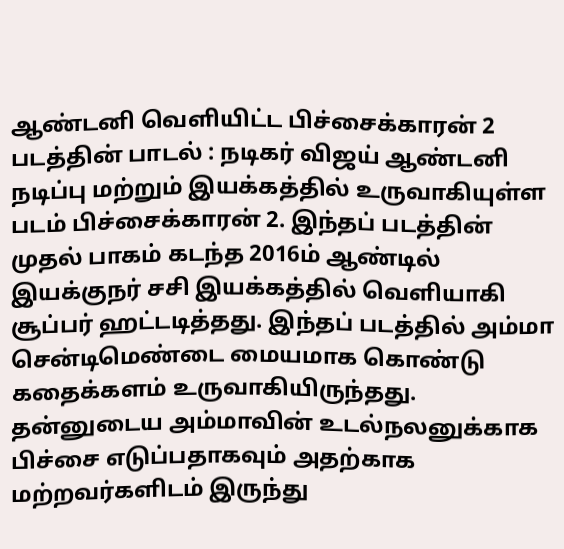ஆண்டனி வெளியிட்ட பிச்சைக்காரன் 2 படத்தின் பாடல் : நடிகர் விஜய் ஆண்டனி நடிப்பு மற்றும் இயக்கத்தில் உருவாகியுள்ள படம் பிச்சைக்காரன் 2. இந்தப் படத்தின் முதல் பாகம் கடந்த 2016ம் ஆண்டில் இயக்குநர் சசி இயக்கத்தில் வெளியாகி சூப்பர் ஹட்டடித்தது. இந்தப் படத்தில் அம்மா சென்டிமெண்டை மையமாக கொண்டு கதைக்களம் உருவாகியிருந்தது. தன்னுடைய அம்மாவின் உடல்நலனுக்காக பிச்சை எடுப்பதாகவும் அதற்காக மற்றவர்களிடம் இருந்து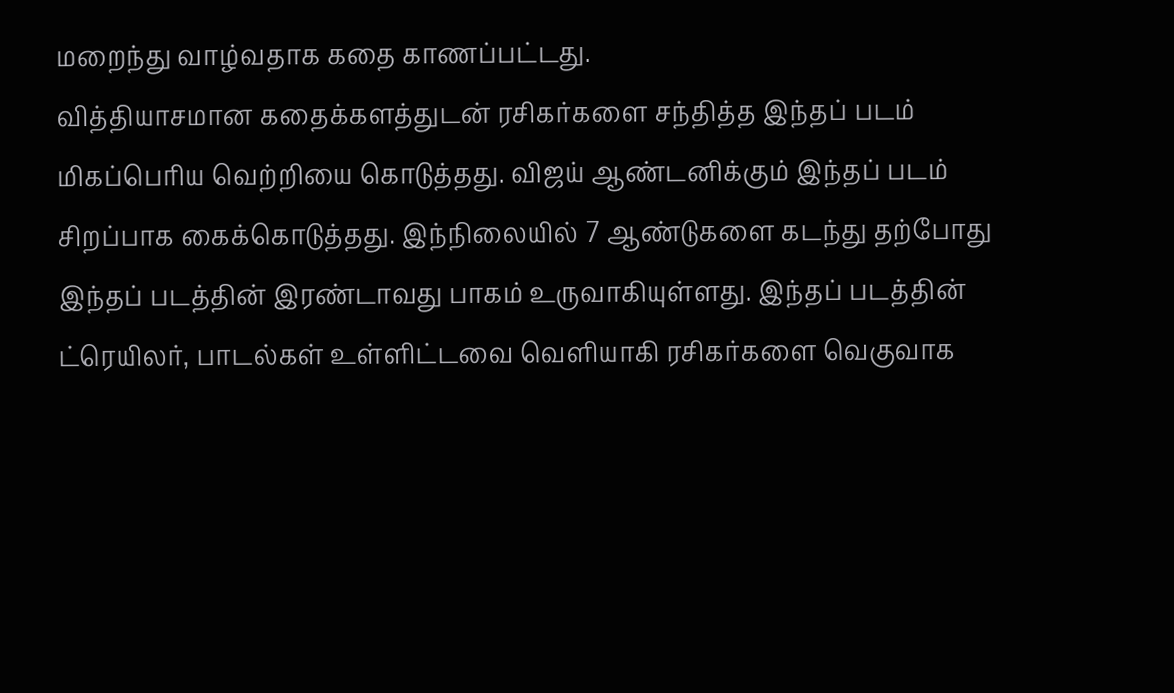மறைந்து வாழ்வதாக கதை காணப்பட்டது.
வித்தியாசமான கதைக்களத்துடன் ரசிகர்களை சந்தித்த இந்தப் படம் மிகப்பெரிய வெற்றியை கொடுத்தது. விஜய் ஆண்டனிக்கும் இந்தப் படம் சிறப்பாக கைக்கொடுத்தது. இந்நிலையில் 7 ஆண்டுகளை கடந்து தற்போது இந்தப் படத்தின் இரண்டாவது பாகம் உருவாகியுள்ளது. இந்தப் படத்தின் ட்ரெயிலர், பாடல்கள் உள்ளிட்டவை வெளியாகி ரசிகர்களை வெகுவாக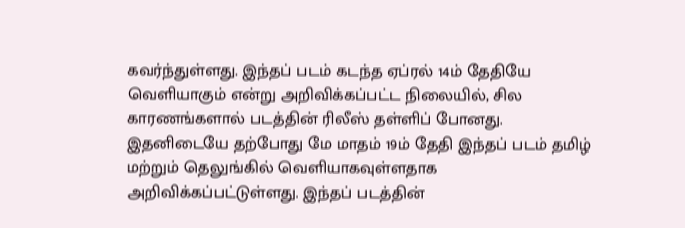கவர்ந்துள்ளது. இந்தப் படம் கடந்த ஏப்ரல் 14ம் தேதியே வெளியாகும் என்று அறிவிக்கப்பட்ட நிலையில், சில காரணங்களால் படத்தின் ரிலீஸ் தள்ளிப் போனது.
இதனிடையே தற்போது மே மாதம் 19ம் தேதி இந்தப் படம் தமிழ் மற்றும் தெலுங்கில் வெளியாகவுள்ளதாக அறிவிக்கப்பட்டுள்ளது. இந்தப் படத்தின்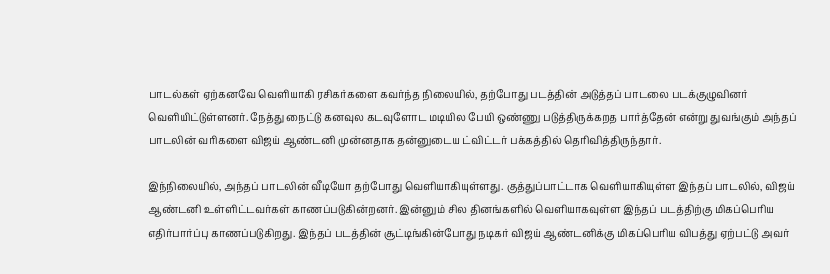பாடல்கள் ஏற்கனவே வெளியாகி ரசிகர்களை கவர்ந்த நிலையில், தற்போது படத்தின் அடுத்தப் பாடலை படக்குழுவினர் வெளியிட்டுள்ளனர். நேத்து நைட்டு கனவுல கடவுளோட மடியில பேயி ஒண்ணு படுத்திருக்கறத பார்த்தேன் என்று துவங்கும் அந்தப் பாடலின் வரிகளை விஜய் ஆண்டனி முன்னதாக தன்னுடைய ட்விட்டர் பக்கத்தில் தெரிவித்திருந்தார்.

இந்நிலையில், அந்தப் பாடலின் வீடியோ தற்போது வெளியாகியுள்ளது. குத்துப்பாட்டாக வெளியாகியுள்ள இந்தப் பாடலில், விஜய் ஆண்டனி உள்ளிட்டவர்கள் காணப்படுகின்றனர். இன்னும் சில தினங்களில் வெளியாகவுள்ள இந்தப் படத்திற்கு மிகப்பெரிய எதிர்பார்ப்பு காணப்படுகிறது. இந்தப் படத்தின் சூட்டிங்கின்போது நடிகர் விஜய் ஆண்டனிக்கு மிகப்பெரிய விபத்து ஏற்பட்டு அவர்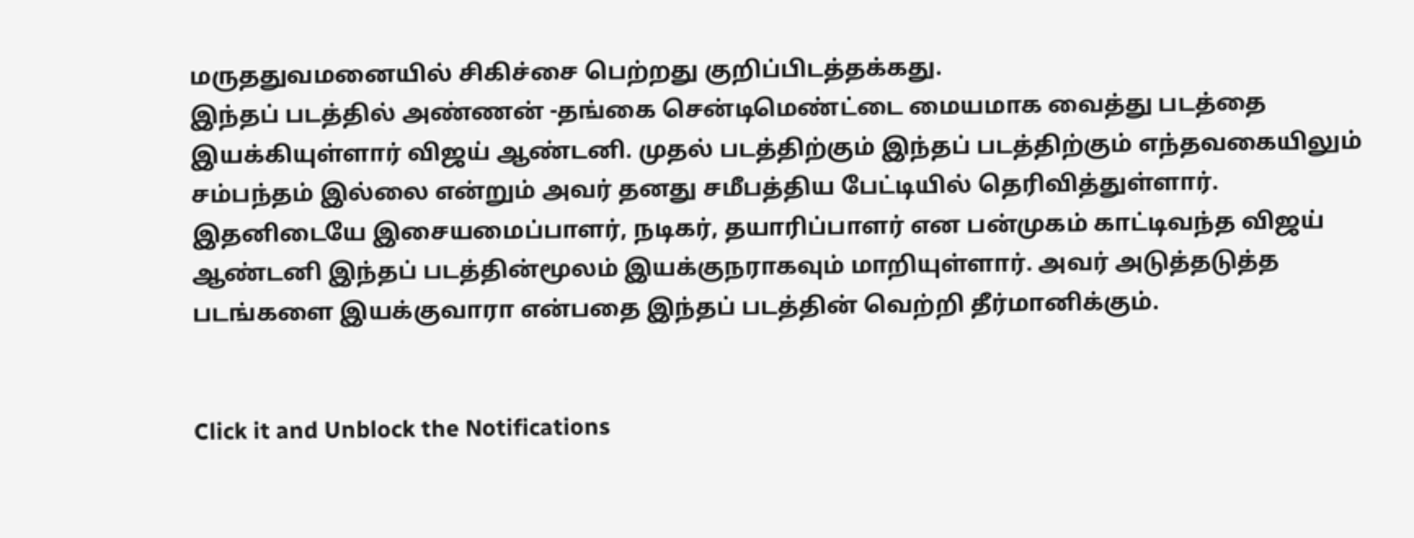மருததுவமனையில் சிகிச்சை பெற்றது குறிப்பிடத்தக்கது.
இந்தப் படத்தில் அண்ணன் -தங்கை சென்டிமெண்ட்டை மையமாக வைத்து படத்தை இயக்கியுள்ளார் விஜய் ஆண்டனி. முதல் படத்திற்கும் இந்தப் படத்திற்கும் எந்தவகையிலும் சம்பந்தம் இல்லை என்றும் அவர் தனது சமீபத்திய பேட்டியில் தெரிவித்துள்ளார். இதனிடையே இசையமைப்பாளர், நடிகர், தயாரிப்பாளர் என பன்முகம் காட்டிவந்த விஜய் ஆண்டனி இந்தப் படத்தின்மூலம் இயக்குநராகவும் மாறியுள்ளார். அவர் அடுத்தடுத்த படங்களை இயக்குவாரா என்பதை இந்தப் படத்தின் வெற்றி தீர்மானிக்கும்.


Click it and Unblock the Notifications